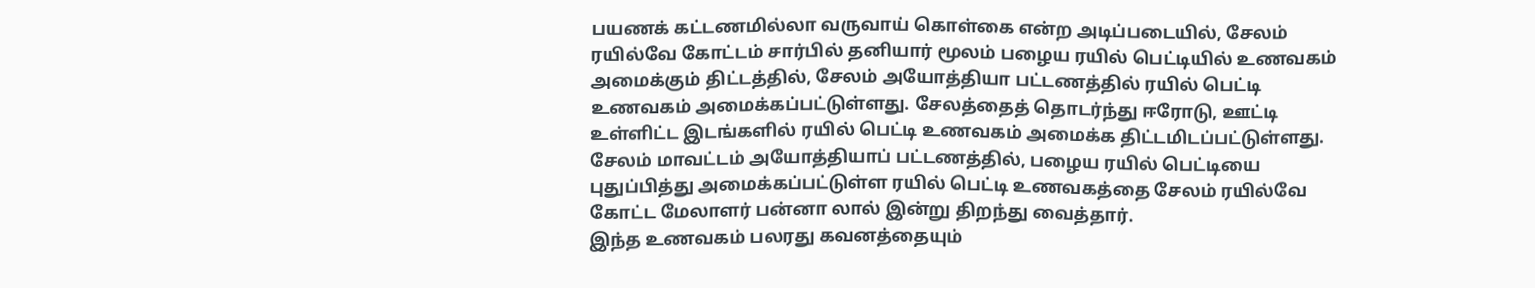பயணக் கட்டணமில்லா வருவாய் கொள்கை என்ற அடிப்படையில், சேலம் ரயில்வே கோட்டம் சார்பில் தனியார் மூலம் பழைய ரயில் பெட்டியில் உணவகம் அமைக்கும் திட்டத்தில், சேலம் அயோத்தியா பட்டணத்தில் ரயில் பெட்டி உணவகம் அமைக்கப்பட்டுள்ளது. சேலத்தைத் தொடர்ந்து ஈரோடு, ஊட்டி உள்ளிட்ட இடங்களில் ரயில் பெட்டி உணவகம் அமைக்க திட்டமிடப்பட்டுள்ளது.
சேலம் மாவட்டம் அயோத்தியாப் பட்டணத்தில், பழைய ரயில் பெட்டியை புதுப்பித்து அமைக்கப்பட்டுள்ள ரயில் பெட்டி உணவகத்தை சேலம் ரயில்வே கோட்ட மேலாளர் பன்னா லால் இன்று திறந்து வைத்தார்.
இந்த உணவகம் பலரது கவனத்தையும்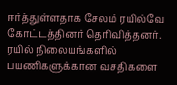ஈர்த்துள்ளதாக சேலம் ரயில்வே கோட்டத்தினர் தெரிவித்தனர்.
ரயில் நிலையங்களில் பயணிகளுக்கான வசதிகளை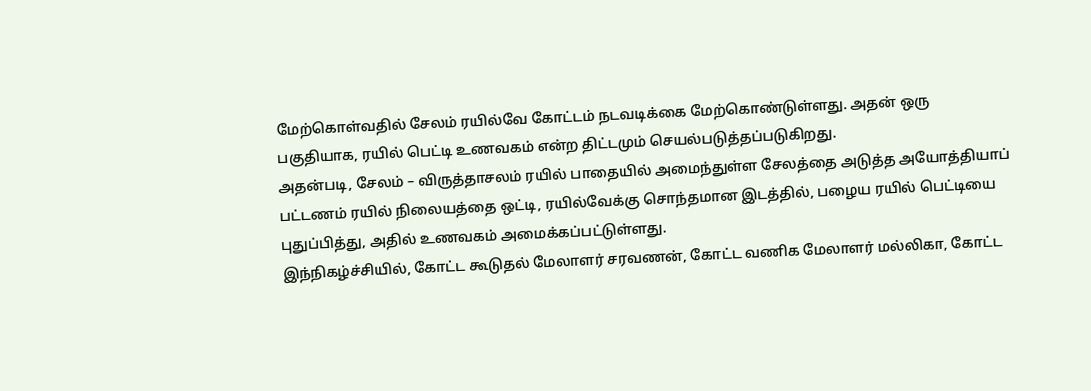மேற்கொள்வதில் சேலம் ரயில்வே கோட்டம் நடவடிக்கை மேற்கொண்டுள்ளது. அதன் ஒரு பகுதியாக, ரயில் பெட்டி உணவகம் என்ற திட்டமும் செயல்படுத்தப்படுகிறது.
அதன்படி, சேலம் – விருத்தாசலம் ரயில் பாதையில் அமைந்துள்ள சேலத்தை அடுத்த அயோத்தியாப் பட்டணம் ரயில் நிலையத்தை ஒட்டி, ரயில்வேக்கு சொந்தமான இடத்தில், பழைய ரயில் பெட்டியை புதுப்பித்து, அதில் உணவகம் அமைக்கப்பட்டுள்ளது.
இந்நிகழ்ச்சியில், கோட்ட கூடுதல் மேலாளர் சரவணன், கோட்ட வணிக மேலாளர் மல்லிகா, கோட்ட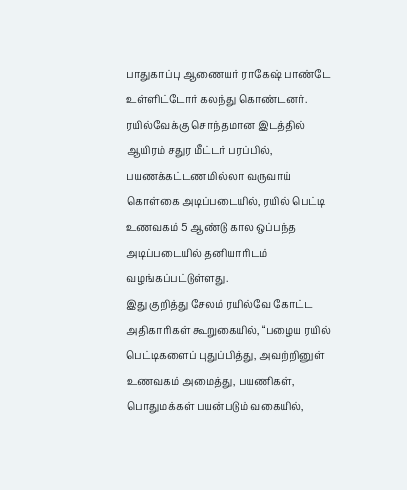பாதுகாப்பு ஆணையர் ராகேஷ் பாண்டே உள்ளிட்டோர் கலந்து கொண்டனர். ரயில்வேக்கு சொந்தமான இடத்தில் ஆயிரம் சதுர மீட்டர் பரப்பில், பயணக்கட்டணமில்லா வருவாய் கொள்கை அடிப்படையில், ரயில் பெட்டி உணவகம் 5 ஆண்டு கால ஒப்பந்த அடிப்படையில் தனியாரிடம் வழங்கப்பட்டுள்ளது.
இது குறித்து சேலம் ரயில்வே கோட்ட அதிகாரிகள் கூறுகையில், “பழைய ரயில் பெட்டிகளைப் புதுப்பித்து, அவற்றினுள் உணவகம் அமைத்து, பயணிகள், பொதுமக்கள் பயன்படும் வகையில்,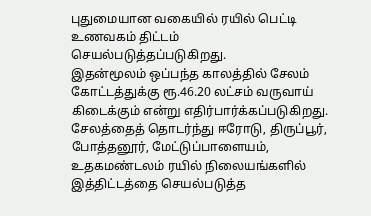புதுமையான வகையில் ரயில் பெட்டி உணவகம் திட்டம் செயல்படுத்தப்படுகிறது.
இதன்மூலம் ஒப்பந்த காலத்தில் சேலம் கோட்டத்துக்கு ரூ.46.20 லட்சம் வருவாய் கிடைக்கும் என்று எதிர்பார்க்கப்படுகிறது. சேலத்தைத் தொடர்ந்து ஈரோடு, திருப்பூர், போத்தனூர், மேட்டுப்பாளையம், உதகமண்டலம் ரயில் நிலையங்களில் இத்திட்டத்தை செயல்படுத்த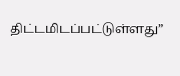திட்டமிடப்பட்டுள்ளது”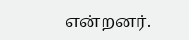என்றனர்.